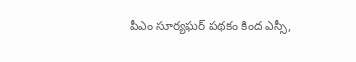పీఎం సూర్యఘర్‌ పథకం కింద ఎస్సీ,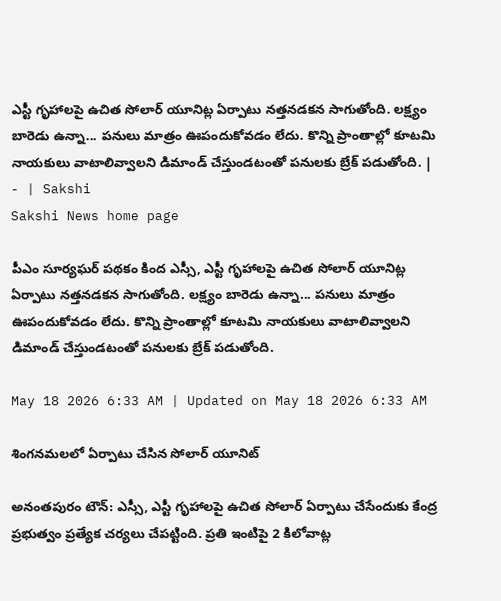ఎస్టీ గృహాలపై ఉచిత సోలార్‌ యూనిట్ల ఏర్పాటు నత్తనడకన సాగుతోంది. లక్ష్యం బారెడు ఉన్నా... పనులు మాత్రం ఊపందుకోవడం లేదు. కొన్ని ప్రాంతాల్లో కూటమి నాయకులు వాటాలివ్వాలని డిమాండ్‌ చేస్తుండటంతో పనులకు బ్రేక్‌ పడుతోంది. | - | Sakshi
Sakshi News home page

పీఎం సూర్యఘర్‌ పథకం కింద ఎస్సీ, ఎస్టీ గృహాలపై ఉచిత సోలార్‌ యూనిట్ల ఏర్పాటు నత్తనడకన సాగుతోంది. లక్ష్యం బారెడు ఉన్నా... పనులు మాత్రం ఊపందుకోవడం లేదు. కొన్ని ప్రాంతాల్లో కూటమి నాయకులు వాటాలివ్వాలని డిమాండ్‌ చేస్తుండటంతో పనులకు బ్రేక్‌ పడుతోంది.

May 18 2026 6:33 AM | Updated on May 18 2026 6:33 AM

శింగనమలలో ఏర్పాటు చేసిన సోలార్‌ యూనిట్‌

అనంతపురం టౌన్‌: ఎస్సీ, ఎస్టీ గృహాలపై ఉచిత సోలార్‌ ఏర్పాటు చేసేందుకు కేంద్ర ప్రభుత్వం ప్రత్యేక చర్యలు చేపట్టింది. ప్రతి ఇంటిపై 2 కిలోవాట్ల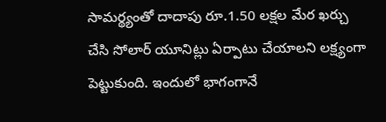సామర్థ్యంతో దాదాపు రూ.1.50 లక్షల మేర ఖర్చు చేసి సోలార్‌ యూనిట్లు ఏర్పాటు చేయాలని లక్ష్యంగా పెట్టుకుంది. ఇందులో భాగంగానే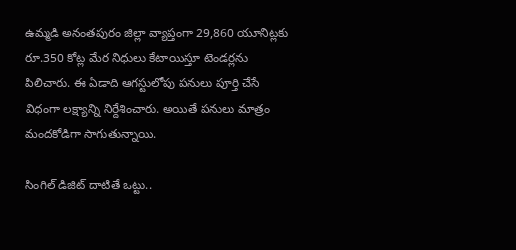ఉమ్మడి అనంతపురం జిల్లా వ్యాప్తంగా 29,860 యూనిట్లకు రూ.350 కోట్ల మేర నిధులు కేటాయిస్తూ టెండర్లను పిలిచారు. ఈ ఏడాది ఆగస్టులోపు పనులు పూర్తి చేసే విధంగా లక్ష్యాన్ని నిర్దేశించారు. అయితే పనులు మాత్రం మందకోడిగా సాగుతున్నాయి.

సింగిల్‌ డిజిట్‌ దాటితే ఒట్టు..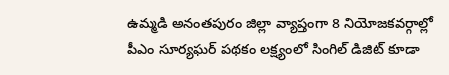ఉమ్మడి అనంతపురం జిల్లా వ్యాప్తంగా 8 నియోజకవర్గాల్లో పీఎం సూర్యఘర్‌ పథకం లక్ష్యంలో సింగిల్‌ డిజిట్‌ కూడా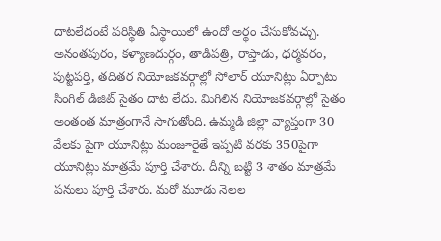దాటలేదంటే పరిస్థితి ఏస్థాయిలో ఉందో అర్థం చేసుకోవచ్చు. అనంతపురం, కళ్యాణదుర్గం, తాడిపత్రి, రాప్తాడు, ధర్మవరం, పుట్టపర్తి, తదితర నియోజకవర్గాల్లో సోలార్‌ యూనిట్లు ఏర్పాటు సింగిల్‌ డిజిట్‌ సైతం దాట లేదు. మిగిలిన నియోజకవర్గాల్లో సైతం అంతంత మాత్రంగానే సాగుతోంది. ఉమ్మడి జిల్లా వ్యాప్తంగా 30 వేలకు పైగా యూనిట్లు మంజూరైతే ఇప్పటి వరకు 350పైగా యూనిట్లు మాత్రమే పూర్తి చేశారు. దీన్ని బట్టి 3 శాతం మాత్రమే పనులు పూర్తి చేశారు. మరో మూడు నెలల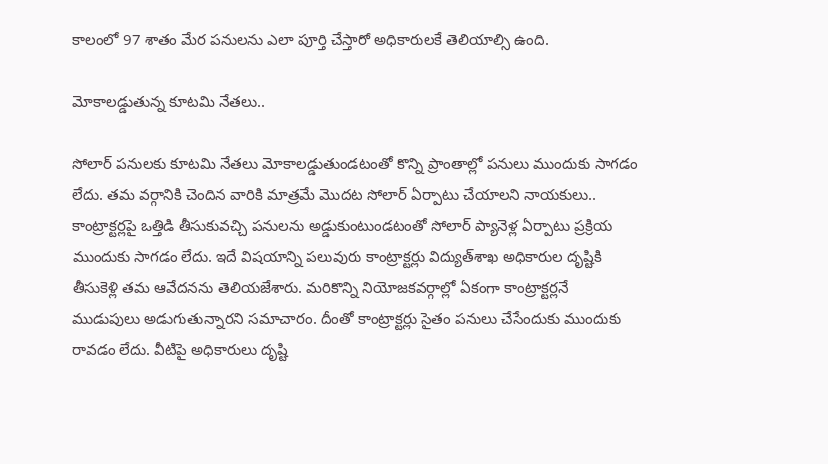కాలంలో 97 శాతం మేర పనులను ఎలా పూర్తి చేస్తారో అధికారులకే తెలియాల్సి ఉంది.

మోకాలడ్డుతున్న కూటమి నేతలు..

సోలార్‌ పనులకు కూటమి నేతలు మోకాలడ్డుతుండటంతో కొన్ని ప్రాంతాల్లో పనులు ముందుకు సాగడం లేదు. తమ వర్గానికి చెందిన వారికి మాత్రమే మొదట సోలార్‌ ఏర్పాటు చేయాలని నాయకులు.. కాంట్రాక్టర్లపై ఒత్తిడి తీసుకువచ్చి పనులను అడ్డుకుంటుండటంతో సోలార్‌ ప్యానెళ్ల ఏర్పాటు ప్రక్రియ ముందుకు సాగడం లేదు. ఇదే విషయాన్ని పలువురు కాంట్రాక్టర్లు విద్యుత్‌శాఖ అధికారుల దృష్టికి తీసుకెళ్లి తమ ఆవేదనను తెలియజేశారు. మరికొన్ని నియోజకవర్గాల్లో ఏకంగా కాంట్రాక్టర్లనే ముడుపులు అడుగుతున్నారని సమాచారం. దీంతో కాంట్రాక్టర్లు సైతం పనులు చేసేందుకు ముందుకు రావడం లేదు. వీటిపై అధికారులు దృష్టి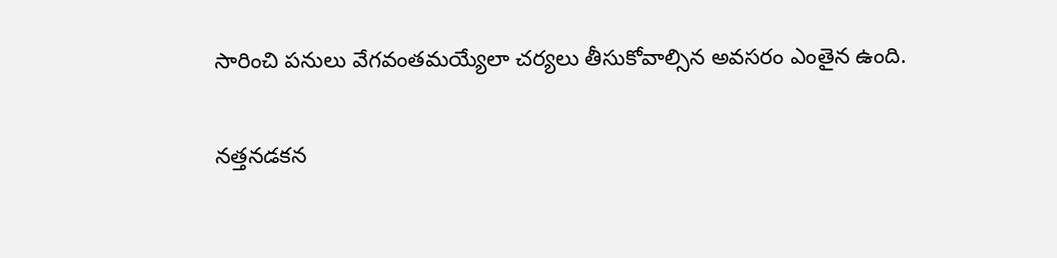సారించి పనులు వేగవంతమయ్యేలా చర్యలు తీసుకోవాల్సిన అవసరం ఎంతైన ఉంది.

నత్తనడకన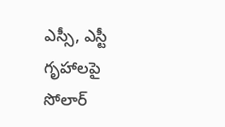ఎస్సీ, ఎస్టీ గృహాలపై సోలార్‌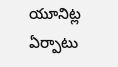యూనిట్ల ఏర్పాటు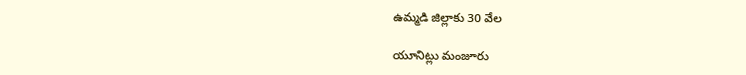ఉమ్మడి జిల్లాకు 30 వేల

యూనిట్లు మంజూరు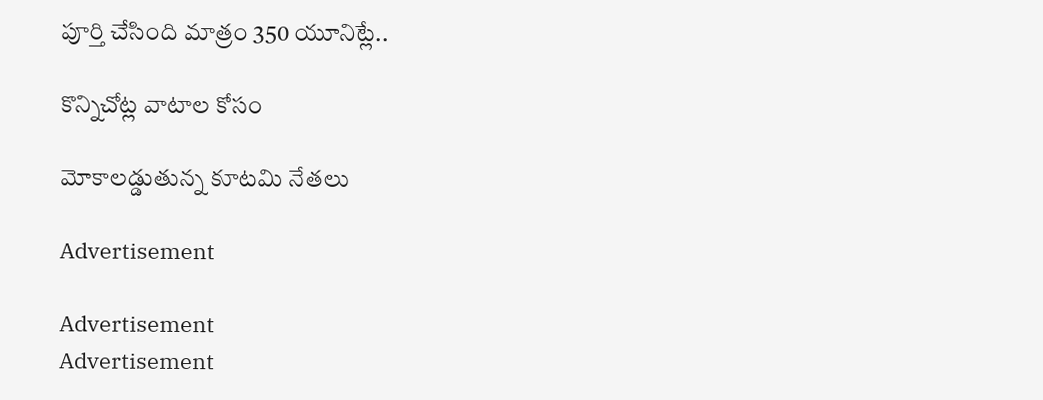పూర్తి చేసింది మాత్రం 350 యూనిట్లే..

కొన్నిచోట్ల వాటాల కోసం

మోకాలడ్డుతున్న కూటమి నేతలు

Advertisement

Advertisement
Advertisement